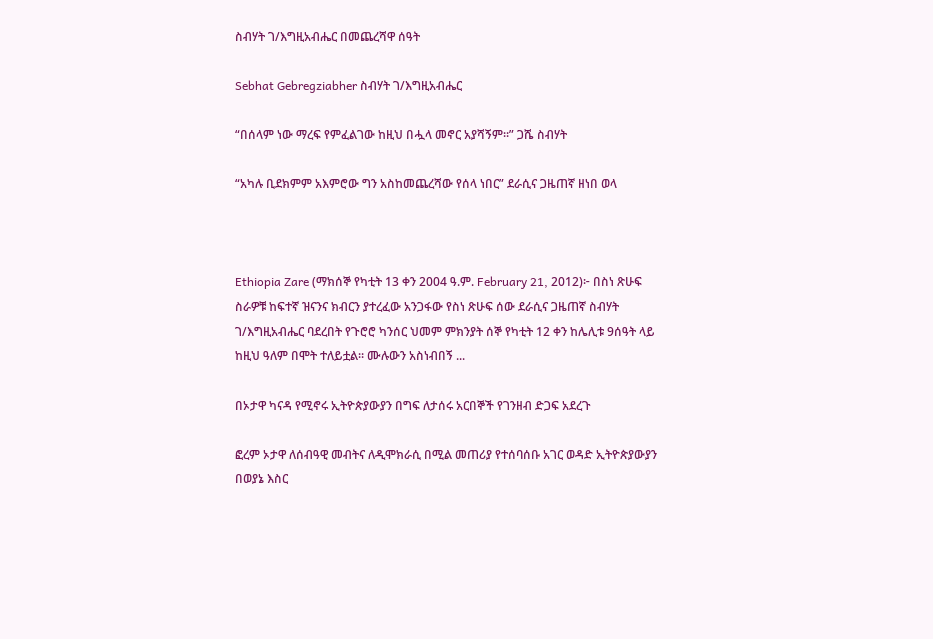ስብሃት ገ/እግዚአብሔር በመጨረሻዋ ሰዓት

Sebhat Gebregziabher ስብሃት ገ/እግዚአብሔር

“በሰላም ነው ማረፍ የምፈልገው ከዚህ በሗላ መኖር አያሻኝም።” ጋሼ ስብሃት

“አካሉ ቢደክምም አእምሮው ግን አስከመጨረሻው የሰላ ነበር” ደራሲና ጋዜጠኛ ዘነበ ወላ



Ethiopia Zare (ማክሰኞ የካቲት 13 ቀን 2004 ዓ.ም. February 21, 2012)፦ በስነ ጽሁፍ ስራዎቹ ከፍተኛ ዝናንና ክብርን ያተረፈው አንጋፋው የስነ ጽሁፍ ሰው ደራሲና ጋዜጠኛ ስብሃት ገ/እግዚአብሔር ባደረበት የጉሮሮ ካንሰር ህመም ምክንያት ሰኞ የካቲት 12 ቀን ከሌሊቱ 9ሰዓት ላይ ከዚህ ዓለም በሞት ተለይቷል። ሙሉውን አስነብበኝ ...

በኦታዋ ካናዳ የሚኖሩ ኢትዮጵያውያን በግፍ ለታሰሩ አርበኞች የገንዘብ ድጋፍ አደረጉ

ፎረም ኦታዋ ለሰብዓዊ መብትና ለዲሞክራሲ በሚል መጠሪያ የተሰባሰቡ አገር ወዳድ ኢትዮጵያውያን በወያኔ እስር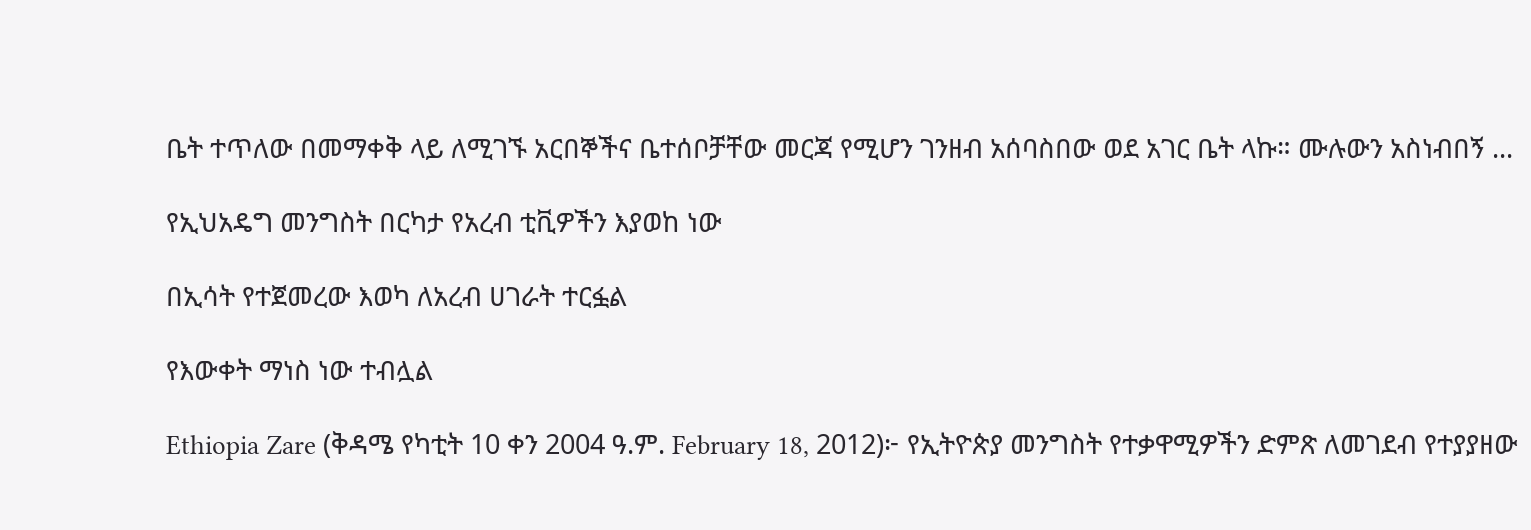ቤት ተጥለው በመማቀቅ ላይ ለሚገኙ አርበኞችና ቤተሰቦቻቸው መርጃ የሚሆን ገንዘብ አሰባስበው ወደ አገር ቤት ላኩ። ሙሉውን አስነብበኝ ...

የኢህአዴግ መንግስት በርካታ የአረብ ቲቪዎችን እያወከ ነው

በኢሳት የተጀመረው እወካ ለአረብ ሀገራት ተርፏል

የእውቀት ማነስ ነው ተብሏል

Ethiopia Zare (ቅዳሜ የካቲት 10 ቀን 2004 ዓ.ም. February 18, 2012)፦ የኢትዮጵያ መንግስት የተቃዋሚዎችን ድምጽ ለመገደብ የተያያዘው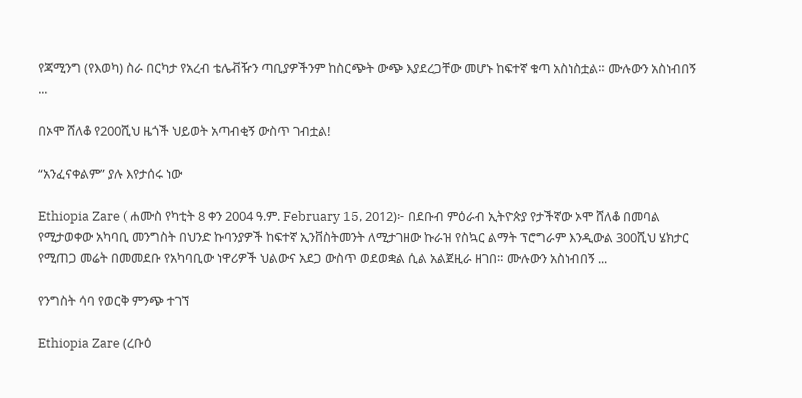የጃሚንግ (የእወካ) ስራ በርካታ የአረብ ቴሌቭዥን ጣቢያዎችንም ከስርጭት ውጭ እያደረጋቸው መሆኑ ከፍተኛ ቁጣ አስነስቷል። ሙሉውን አስነብበኝ ...

በኦሞ ሸለቆ የ200ሺህ ዜጎች ህይወት አጣብቂኝ ውስጥ ገብቷል!

“አንፈናቀልም” ያሉ እየታሰሩ ነው

Ethiopia Zare ( ሐሙስ የካቲት 8 ቀን 2004 ዓ.ም. February 15, 2012)፦ በደቡብ ምዕራብ ኢትዮጵያ የታችኛው ኦሞ ሸለቆ በመባል የሚታወቀው አካባቢ መንግስት በህንድ ኩባንያዎች ከፍተኛ ኢንቨስትመንት ለሚታገዘው ኩራዝ የስኳር ልማት ፕሮግራም እንዲውል 300ሺህ ሄክታር የሚጠጋ መሬት በመመደቡ የአካባቢው ነዋሪዎች ህልውና አደጋ ውስጥ ወደወቋል ሲል አልጀዚራ ዘገበ። ሙሉውን አስነብበኝ ...

የንግስት ሳባ የወርቅ ምንጭ ተገኘ

Ethiopia Zare (ረቡዕ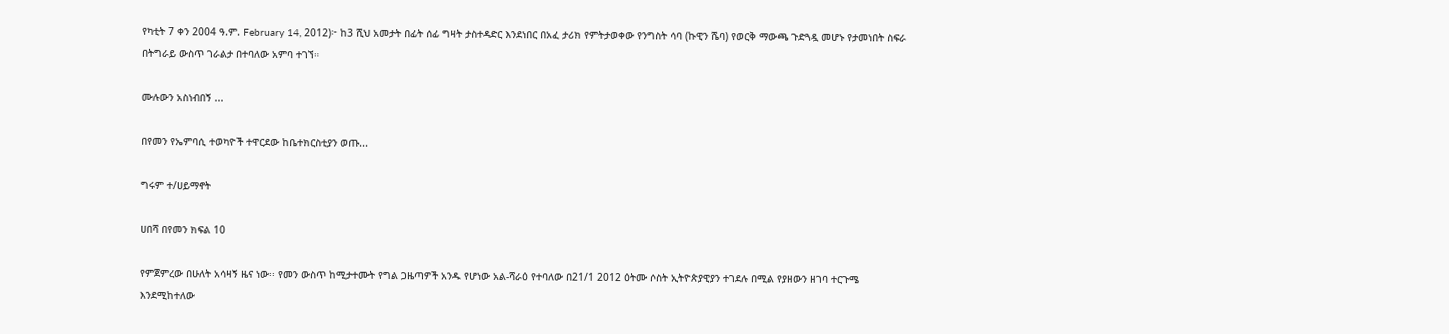የካቲት 7 ቀን 2004 ዓ.ም. February 14, 2012)፦ ከ3 ሺህ አመታት በፊት ሰፊ ግዛት ታስተዳድር እንደነበር በአፈ ታሪክ የምትታወቀው የንግስት ሳባ (ኩዊን ሼባ) የወርቅ ማውጫ ጉድጓዷ መሆኑ የታመነበት ስፍራ በትግራይ ውስጥ ገራልታ በተባለው አምባ ተገኘ።

ሙሉውን አስነብበኝ ...

በየመን የኤምባሲ ተወካዮች ተዋርደው ከቤተክርስቲያን ወጡ...

ግሩም ተ/ሀይማኖት

ሀበሻ በየመን ክፍል 10

የምጀምረው በሁለት አሳዛኝ ዜና ነው፡፡ የመን ውስጥ ከሚታተሙት የግል ጋዜጣዎች አንዱ የሆነው አል-ሻራዕ የተባለው በ21/1 2012 ዕትሙ ሶስት ኢትዮጵያዊያን ተገደሉ በሚል የያዘውን ዘገባ ተርጉሜ እንደሚከተለው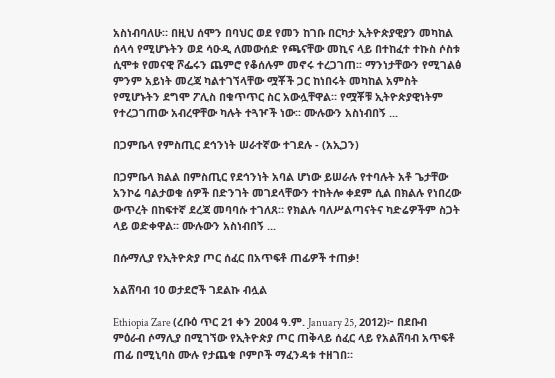አስነብባለሁ። በዚህ ሰሞን በባህር ወደ የመን ከገቡ በርካታ ኢትዮጵያዊያን መካከል ሰላሳ የሚሆኑትን ወደ ሳዑዲ ለመውሰድ የጫናቸው መኪና ላይ በተከፈተ ተኩስ ሶስቱ ሲሞቱ የመናዊ ሾፌሩን ጨምሮ የቆሰሉም መኖሩ ተረጋገጠ፡፡ ማንነታቸውን የሚገልፅ ምንም አይነት መረጃ ካልተገኘላቸው ሟቾች ጋር ከነበሩት መካከል አምስት የሚሆኑትን ደግሞ ፖሊስ በቁጥጥር ስር አውሏቸዋል። የሟቾቹ ኢትዮጵያዊነትም የተረጋገጠው አብረዋቸው ካሉት ተጓዦች ነው፡፡ ሙሉውን አስነብበኝ ...

በጋምቤላ የምስጢር ደኅንነት ሠራተኛው ተገደሉ - (አኢጋን)

በጋምቤላ ክልል በምስጢር የደኅንነት አባል ሆነው ይሠራሉ የተባሉት አቶ ጌታቸው አንኮሬ ባልታወቁ ሰዎች በድንገት መገደላቸውን ተከትሎ ቀደም ሲል በክልሉ የነበረው ውጥረት በከፍተኛ ደረጃ መባባሱ ተገለጸ። የክልሉ ባለሥልጣናትና ካድሬዎችም ስጋት ላይ ወድቀዋል። ሙሉውን አስነብበኝ ...

በሱማሊያ የኢትዮጵያ ጦር ሰፈር በአጥፍቶ ጠፊዎች ተጠቃ!

አልሸባብ 10 ወታደሮች ገደልኩ ብሏል

Ethiopia Zare (ረቡዕ ጥር 21 ቀን 2004 ዓ.ም. January 25, 2012)፦ በደቡብ ምዕራብ ሶማሊያ በሚገኘው የኢትዮጵያ ጦር ጠቅላይ ሰፈር ላይ የአልሸባብ አጥፍቶ ጠፊ በሚኒባስ ሙሉ የታጨቁ ቦምቦች ማፈንዳቱ ተዘገበ።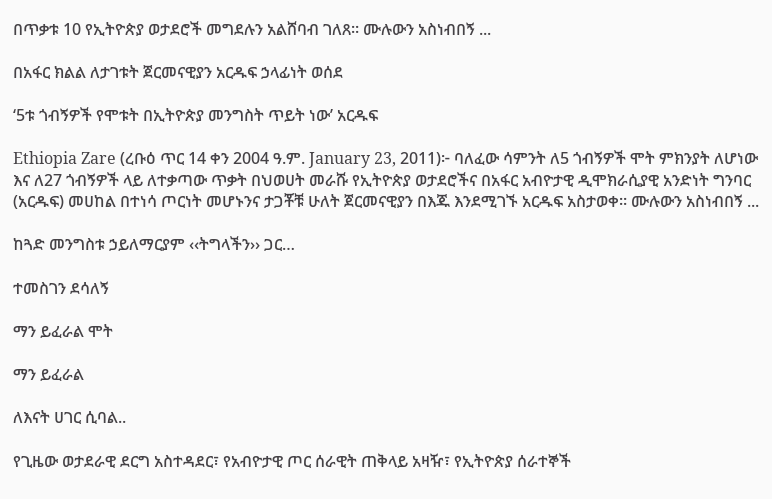በጥቃቱ 10 የኢትዮጵያ ወታደሮች መግደሉን አልሸባብ ገለጸ። ሙሉውን አስነብበኝ ...

በአፋር ክልል ለታገቱት ጀርመናዊያን አርዱፍ ኃላፊነት ወሰደ

‘5ቱ ጎብኝዎች የሞቱት በኢትዮጵያ መንግስት ጥይት ነው’ አርዱፍ

Ethiopia Zare (ረቡዕ ጥር 14 ቀን 2004 ዓ.ም. January 23, 2011)፦ ባለፈው ሳምንት ለ5 ጎብኝዎች ሞት ምክንያት ለሆነው እና ለ27 ጎብኝዎች ላይ ለተቃጣው ጥቃት በህወሀት መራሹ የኢትዮጵያ ወታደሮችና በአፋር አብዮታዊ ዲሞክራሲያዊ አንድነት ግንባር (አርዱፍ) መሀከል በተነሳ ጦርነት መሆኑንና ታጋቾቹ ሁለት ጀርመናዊያን በእጁ እንደሚገኙ አርዱፍ አስታወቀ። ሙሉውን አስነብበኝ ...

ከጓድ መንግስቱ ኃይለማርያም ‹‹ትግላችን›› ጋር…

ተመስገን ደሳለኝ

ማን ይፈራል ሞት

ማን ይፈራል

ለእናት ሀገር ሲባል..

የጊዜው ወታደራዊ ደርግ አስተዳደር፣ የአብዮታዊ ጦር ሰራዊት ጠቅላይ አዛዥ፣ የኢትዮጵያ ሰራተኞች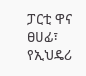ፓርቲ ዋና ፀሀፊ፣ የኢህዴሪ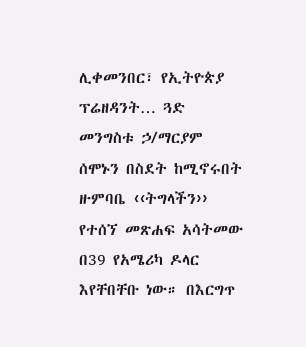ሊቀመንበር፣ የኢትዮጵያ ፕሬዘዳንት… ጓድ መንግስቱ ኃ/ማርያም ሰሞኑን በስደት ከሚኖሩበት ዙምባቤ ‹‹ትግላችን›› የተሰኘ መጽሐፍ አሳትመው በ39 የአሜሪካ ዶላር እየቸበቸቡ ነው። በእርግጥ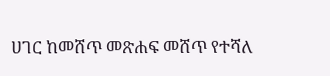ሀገር ከመሸጥ መጽሐፍ መሸጥ የተሻለ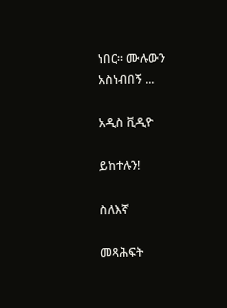ነበር። ሙሉውን አስነብበኝ ...

አዲስ ቪዲዮ

ይከተሉን!

ስለእኛ

መጻሕፍት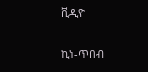ቪዲዮ

ኪነ-ጥበብ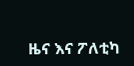ዜና እና ፖለቲካ